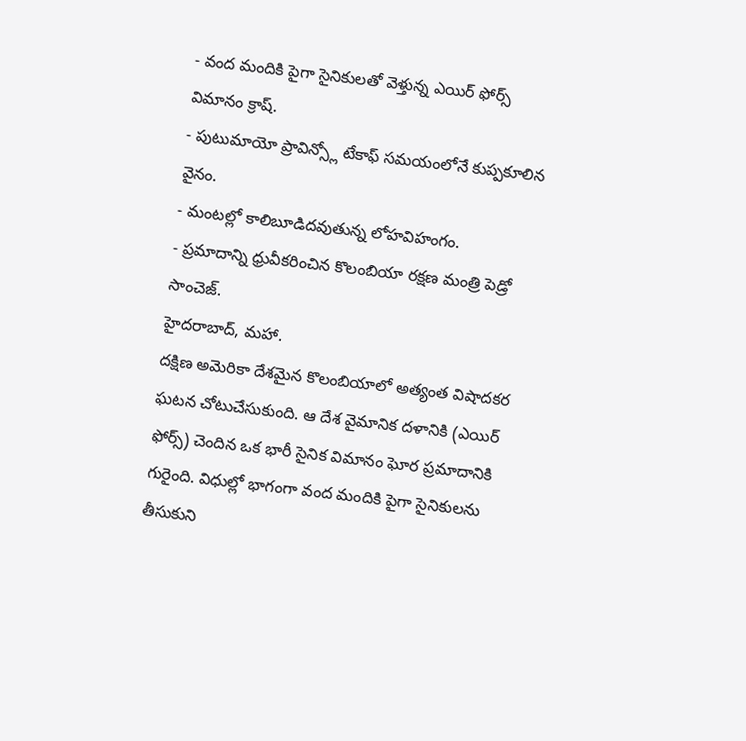- వంద మందికి పైగా సైనికులతో వెళ్తున్న ఎయిర్ ఫోర్స్ విమానం క్రాష్.
- పుటుమాయో ప్రావిన్స్లో టేకాఫ్ సమయంలోనే కుప్పకూలిన వైనం.
- మంటల్లో కాలిబూడిదవుతున్న లోహవిహంగం.
- ప్రమాదాన్ని ధ్రువీకరించిన కొలంబియా రక్షణ మంత్రి పెడ్రో సాంచెజ్.
హైదరాబాద్, మహా.
దక్షిణ అమెరికా దేశమైన కొలంబియాలో అత్యంత విషాదకర ఘటన చోటుచేసుకుంది. ఆ దేశ వైమానిక దళానికి (ఎయిర్ ఫోర్స్) చెందిన ఒక భారీ సైనిక విమానం ఘోర ప్రమాదానికి గురైంది. విధుల్లో భాగంగా వంద మందికి పైగా సైనికులను తీసుకుని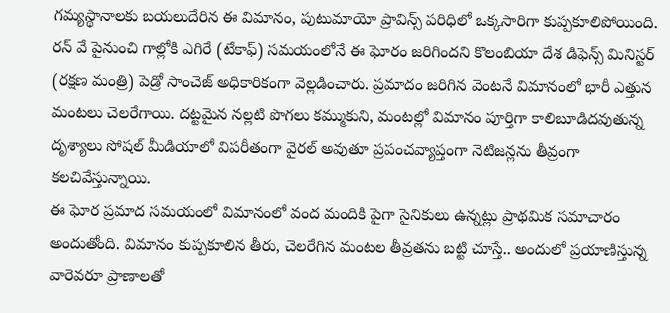గమ్యస్థానాలకు బయలుదేరిన ఈ విమానం, పుటుమాయో ప్రావిన్స్ పరిధిలో ఒక్కసారిగా కుప్పకూలిపోయింది. రన్ వే పైనుంచి గాల్లోకి ఎగిరే (టేకాఫ్) సమయంలోనే ఈ ఘోరం జరిగిందని కొలంబియా దేశ డిఫెన్స్ మినిస్టర్ (రక్షణ మంత్రి) పెడ్రో సాంచెజ్ అధికారికంగా వెల్లడించారు. ప్రమాదం జరిగిన వెంటనే విమానంలో భారీ ఎత్తున మంటలు చెలరేగాయి. దట్టమైన నల్లటి పొగలు కమ్ముకుని, మంటల్లో విమానం పూర్తిగా కాలిబూడిదవుతున్న దృశ్యాలు సోషల్ మీడియాలో విపరీతంగా వైరల్ అవుతూ ప్రపంచవ్యాప్తంగా నెటిజన్లను తీవ్రంగా కలచివేస్తున్నాయి.
ఈ ఘోర ప్రమాద సమయంలో విమానంలో వంద మందికి పైగా సైనికులు ఉన్నట్లు ప్రాథమిక సమాచారం అందుతోంది. విమానం కుప్పకూలిన తీరు, చెలరేగిన మంటల తీవ్రతను బట్టి చూస్తే.. అందులో ప్రయాణిస్తున్న వారెవరూ ప్రాణాలతో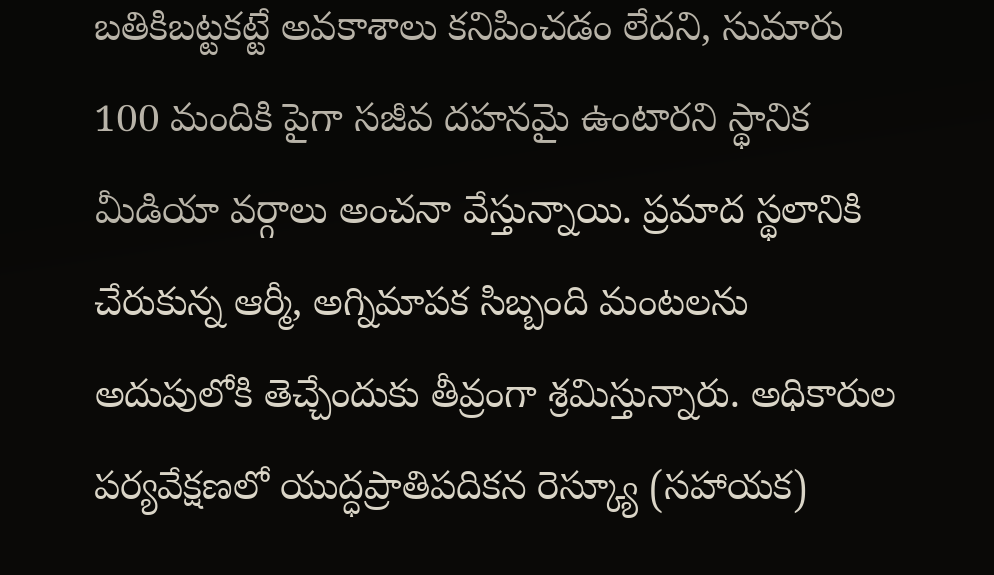బతికిబట్టకట్టే అవకాశాలు కనిపించడం లేదని, సుమారు 100 మందికి పైగా సజీవ దహనమై ఉంటారని స్థానిక మీడియా వర్గాలు అంచనా వేస్తున్నాయి. ప్రమాద స్థలానికి చేరుకున్న ఆర్మీ, అగ్నిమాపక సిబ్బంది మంటలను అదుపులోకి తెచ్చేందుకు తీవ్రంగా శ్రమిస్తున్నారు. అధికారుల పర్యవేక్షణలో యుద్ధప్రాతిపదికన రెస్క్యూ (సహాయక)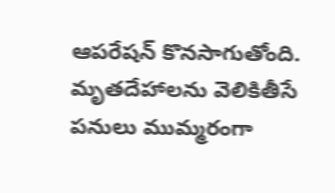ఆపరేషన్ కొనసాగుతోంది. మృతదేహాలను వెలికితీసే పనులు ముమ్మరంగా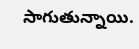సాగుతున్నాయి.